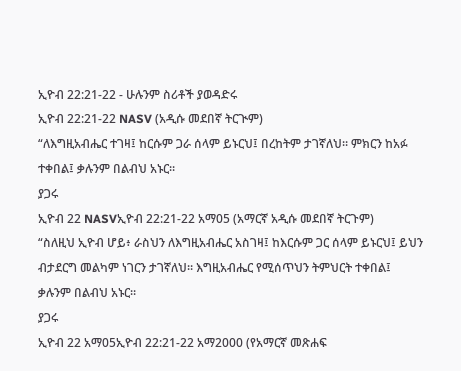ኢዮብ 22:21-22 - ሁሉንም ስሪቶች ያወዳድሩ
ኢዮብ 22:21-22 NASV (አዲሱ መደበኛ ትርጒም)
“ለእግዚአብሔር ተገዛ፤ ከርሱም ጋራ ሰላም ይኑርህ፤ በረከትም ታገኛለህ። ምክርን ከአፉ ተቀበል፤ ቃሉንም በልብህ አኑር።
ያጋሩ
ኢዮብ 22 NASVኢዮብ 22:21-22 አማ05 (አማርኛ አዲሱ መደበኛ ትርጉም)
“ስለዚህ ኢዮብ ሆይ፥ ራስህን ለእግዚአብሔር አስገዛ፤ ከእርሱም ጋር ሰላም ይኑርህ፤ ይህን ብታደርግ መልካም ነገርን ታገኛለህ። እግዚአብሔር የሚሰጥህን ትምህርት ተቀበል፤ ቃሉንም በልብህ አኑር።
ያጋሩ
ኢዮብ 22 አማ05ኢዮብ 22:21-22 አማ2000 (የአማርኛ መጽሐፍ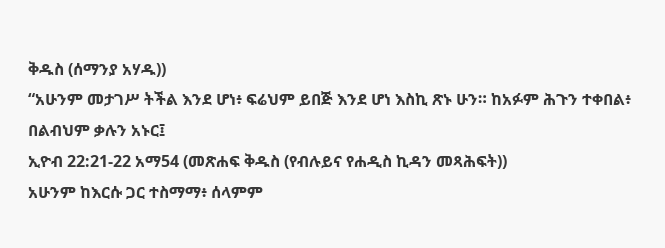ቅዱስ (ሰማንያ አሃዱ))
“አሁንም መታገሥ ትችል እንደ ሆነ፥ ፍሬህም ይበጅ እንደ ሆነ እስኪ ጽኑ ሁን። ከአፉም ሕጉን ተቀበል፥ በልብህም ቃሉን አኑር፤
ኢዮብ 22:21-22 አማ54 (መጽሐፍ ቅዱስ (የብሉይና የሐዲስ ኪዳን መጻሕፍት))
አሁንም ከእርሱ ጋር ተስማማ፥ ሰላምም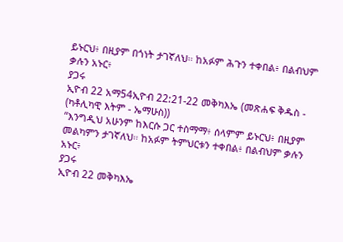ይኑርህ፥ በዚያም በጎነት ታገኛለህ። ከአፉም ሕጉን ተቀበል፥ በልብህም ቃሉን አኑር፥
ያጋሩ
ኢዮብ 22 አማ54ኢዮብ 22:21-22 መቅካእኤ (መጽሐፍ ቅዱስ - (ካቶሊካዊ እትም - ኤማሁስ))
“እንግዲህ አሁንም ከእርሱ ጋር ተስማማ፥ ሰላምም ይኑርህ፥ በዚያም መልካምን ታገኛለህ። ከአፉም ትምህርቱን ተቀበል፥ በልብህም ቃሉን አኑር፥
ያጋሩ
ኢዮብ 22 መቅካእኤ